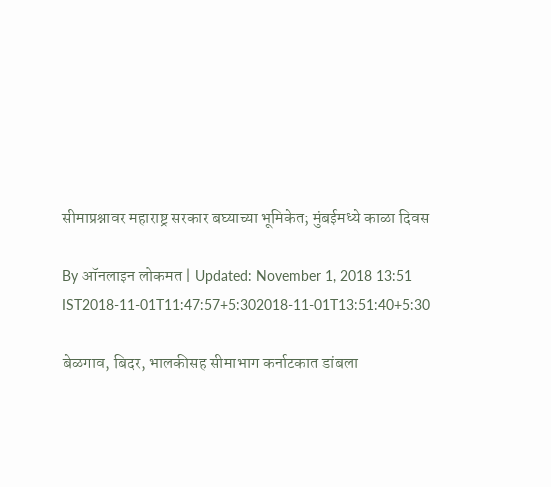सीमाप्रश्नावर महाराष्ट्र सरकार बघ्याच्या भूमिकेत; मुंबईमध्ये काळा दिवस

By ऑनलाइन लोकमत | Updated: November 1, 2018 13:51 IST2018-11-01T11:47:57+5:302018-11-01T13:51:40+5:30

बेळगाव, बिदर, भालकीसह सीमाभाग कर्नाटकात डांबला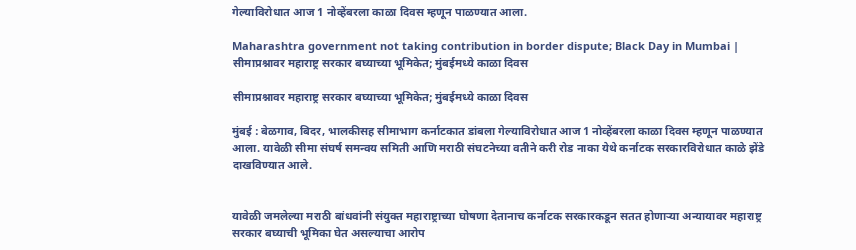गेल्याविरोधात आज 1 नोव्हेंबरला काळा दिवस म्हणून पाळण्यात आला.

Maharashtra government not taking contribution in border dispute; Black Day in Mumbai | सीमाप्रश्नावर महाराष्ट्र सरकार बघ्याच्या भूमिकेत; मुंबईमध्ये काळा दिवस

सीमाप्रश्नावर महाराष्ट्र सरकार बघ्याच्या भूमिकेत; मुंबईमध्ये काळा दिवस

मुंबई : बेळगाव, बिदर, भालकीसह सीमाभाग कर्नाटकात डांबला गेल्याविरोधात आज 1 नोव्हेंबरला काळा दिवस म्हणून पाळण्यात आला. यावेळी सीमा संघर्ष समन्वय समिती आणि मराठी संघटनेच्या वतीने करी रोड नाका येथे कर्नाटक सरकारविरोधात काळे झेंडे दाखविण्यात आले.


यावेळी जमलेल्या मराठी बांधवांनी संयुक्त महाराष्ट्राच्या घोषणा देतानाच कर्नाटक सरकारकडून सतत होणाऱ्या अन्यायावर महाराष्ट्र सरकार बघ्याची भूमिका घेत असल्याचा आरोप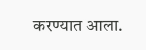करण्यात आला.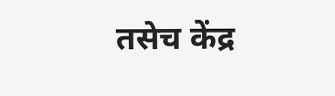तसेच केंद्र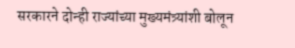सरकारने दोन्ही राज्यांच्या मुख्यमंत्र्यांशी बोलून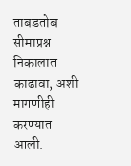ताबडतोब सीमाप्रश्न निकालात काढावा, अशी मागणीही करण्यात आली.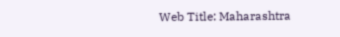Web Title: Maharashtra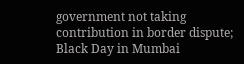government not taking contribution in border dispute; Black Day in Mumbai